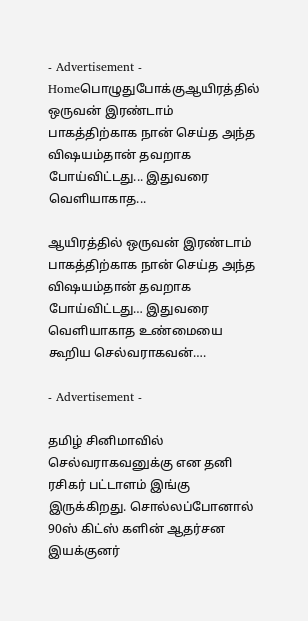- Advertisement -
Homeபொழுதுபோக்குஆயிரத்தில் ஒருவன் இரண்டாம் பாகத்திற்காக நான் செய்த அந்த விஷயம்தான் தவறாக போய்விட்டது... இதுவரை வெளியாகாத...

ஆயிரத்தில் ஒருவன் இரண்டாம் பாகத்திற்காக நான் செய்த அந்த விஷயம்தான் தவறாக போய்விட்டது… இதுவரை வெளியாகாத உண்மையை கூறிய செல்வராகவன்….

- Advertisement -

தமிழ் சினிமாவில் செல்வராகவனுக்கு என தனி ரசிகர் பட்டாளம் இங்கு இருக்கிறது. சொல்லப்போனால் 90ஸ் கிட்ஸ் களின் ஆதர்சன இயக்குனர்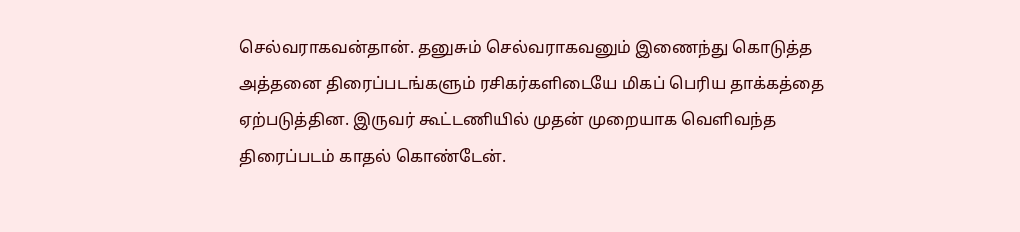செல்வராகவன்தான். தனுசும் செல்வராகவனும் இணைந்து கொடுத்த அத்தனை திரைப்படங்களும் ரசிகர்களிடையே மிகப் பெரிய தாக்கத்தை ஏற்படுத்தின. இருவர் கூட்டணியில் முதன் முறையாக வெளிவந்த திரைப்படம் காதல் கொண்டேன்.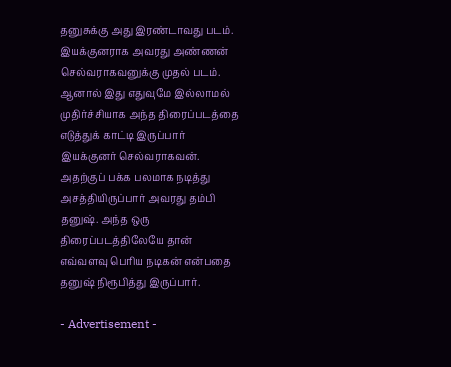தனுசுக்கு அது இரண்டாவது படம். இயக்குனராக அவரது அண்ணன் செல்வராகவனுக்கு முதல் படம். ஆனால் இது எதுவுமே இல்லாமல் முதிர்ச்சியாக அந்த திரைப்படத்தை எடுத்துக் காட்டி இருப்பார் இயக்குனர் செல்வராகவன். அதற்குப் பக்க பலமாக நடித்து அசத்தியிருப்பார் அவரது தம்பி தனுஷ். அந்த ஒரு திரைப்படத்திலேயே தான் எவ்வளவு பெரிய நடிகன் என்பதை தனுஷ் நிரூபித்து இருப்பார்.

- Advertisement -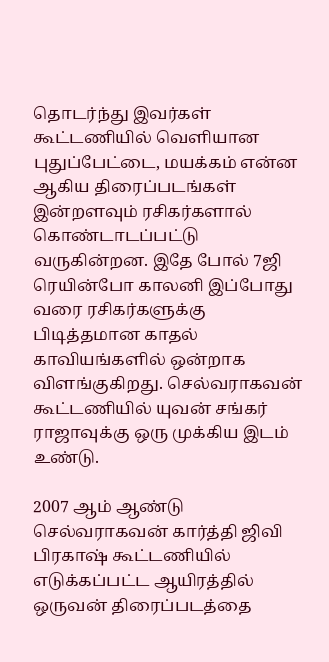தொடர்ந்து இவர்கள் கூட்டணியில் வெளியான புதுப்பேட்டை, மயக்கம் என்ன ஆகிய திரைப்படங்கள் இன்றளவும் ரசிகர்களால் கொண்டாடப்பட்டு வருகின்றன. இதே போல் 7ஜி ரெயின்போ காலனி இப்போது வரை ரசிகர்களுக்கு பிடித்தமான காதல் காவியங்களில் ஒன்றாக விளங்குகிறது. செல்வராகவன் கூட்டணியில் யுவன் சங்கர் ராஜாவுக்கு ஒரு முக்கிய இடம் உண்டு.

2007 ஆம் ஆண்டு செல்வராகவன் கார்த்தி ஜிவி பிரகாஷ் கூட்டணியில் எடுக்கப்பட்ட ஆயிரத்தில் ஒருவன் திரைப்படத்தை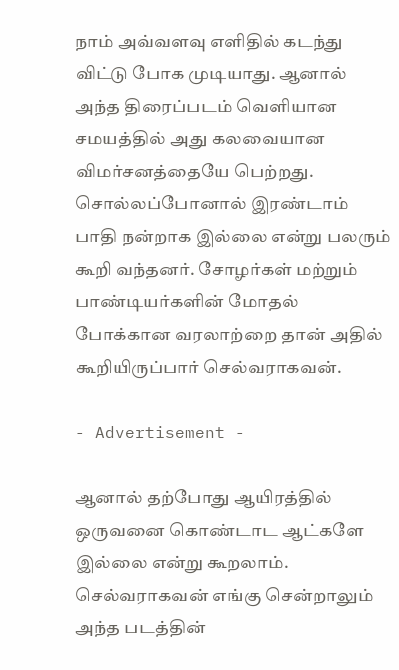நாம் அவ்வளவு எளிதில் கடந்து விட்டு போக முடியாது. ஆனால் அந்த திரைப்படம் வெளியான சமயத்தில் அது கலவையான விமர்சனத்தையே பெற்றது. சொல்லப்போனால் இரண்டாம் பாதி நன்றாக இல்லை என்று பலரும் கூறி வந்தனர். சோழர்கள் மற்றும் பாண்டியர்களின் மோதல் போக்கான வரலாற்றை தான் அதில் கூறியிருப்பார் செல்வராகவன்.

- Advertisement -

ஆனால் தற்போது ஆயிரத்தில் ஒருவனை கொண்டாட ஆட்களே இல்லை என்று கூறலாம். செல்வராகவன் எங்கு சென்றாலும் அந்த படத்தின்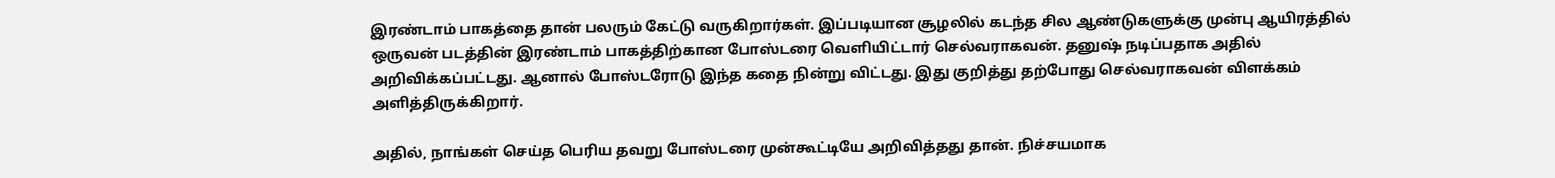இரண்டாம் பாகத்தை தான் பலரும் கேட்டு வருகிறார்கள். இப்படியான சூழலில் கடந்த சில ஆண்டுகளுக்கு முன்பு ஆயிரத்தில் ஒருவன் படத்தின் இரண்டாம் பாகத்திற்கான போஸ்டரை வெளியிட்டார் செல்வராகவன். தனுஷ் நடிப்பதாக அதில் அறிவிக்கப்பட்டது. ஆனால் போஸ்டரோடு இந்த கதை நின்று விட்டது. இது குறித்து தற்போது செல்வராகவன் விளக்கம் அளித்திருக்கிறார்.

அதில், நாங்கள் செய்த பெரிய தவறு போஸ்டரை முன்கூட்டியே அறிவித்தது தான். நிச்சயமாக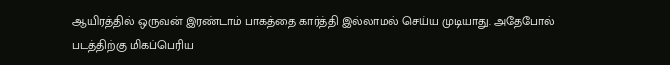ஆயிரத்தில் ஒருவன் இரண்டாம் பாகத்தை கார்த்தி இல்லாமல் செய்ய முடியாது. அதேபோல் படத்திற்கு மிகப்பெரிய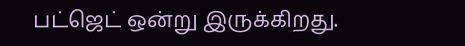பட்ஜெட் ஒன்று இருக்கிறது.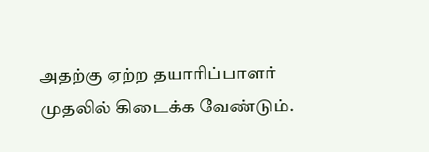அதற்கு ஏற்ற தயாரிப்பாளர் முதலில் கிடைக்க வேண்டும்.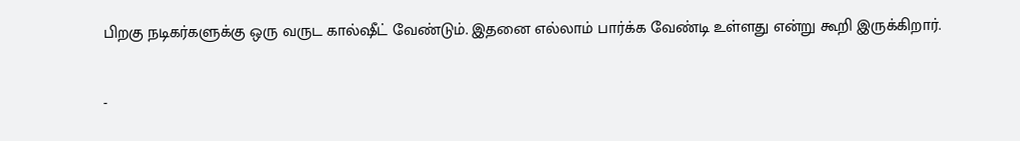பிறகு நடிகர்களுக்கு ஒரு வருட கால்ஷீட் வேண்டும். இதனை எல்லாம் பார்க்க வேண்டி உள்ளது என்று கூறி இருக்கிறார்.

-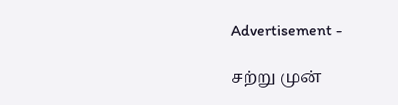Advertisement -

சற்று முன்